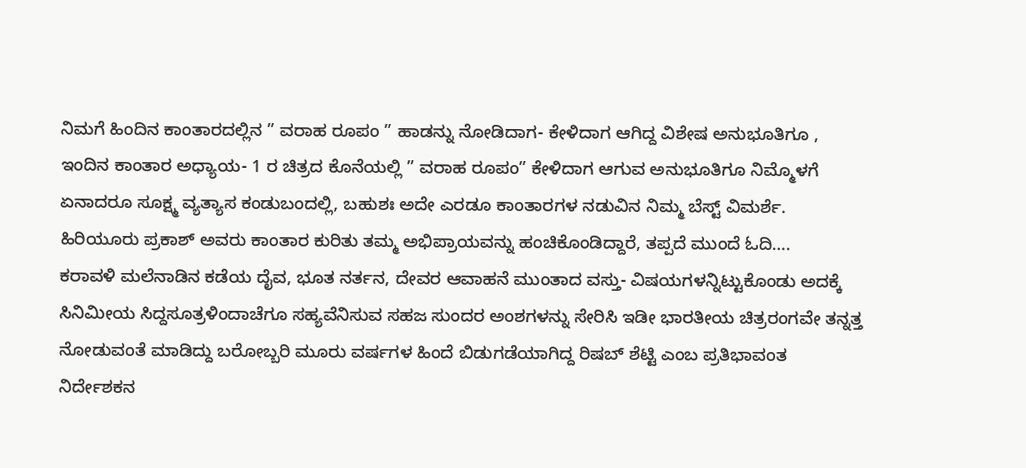ನಿಮಗೆ ಹಿಂದಿನ ಕಾಂತಾರದಲ್ಲಿನ ” ವರಾಹ ರೂಪಂ ” ಹಾಡನ್ನು ನೋಡಿದಾಗ- ಕೇಳಿದಾಗ ಆಗಿದ್ದ ವಿಶೇಷ ಅನುಭೂತಿಗೂ , ಇಂದಿನ ಕಾಂತಾರ ಅಧ್ಯಾಯ- 1 ರ ಚಿತ್ರದ ಕೊನೆಯಲ್ಲಿ ” ವರಾಹ ರೂಪಂ” ಕೇಳಿದಾಗ ಆಗುವ ಅನುಭೂತಿಗೂ ನಿಮ್ಮೊಳಗೆ ಏನಾದರೂ ಸೂಕ್ಷ್ಮ ವ್ಯತ್ಯಾಸ ಕಂಡುಬಂದಲ್ಲಿ, ಬಹುಶಃ ಅದೇ ಎರಡೂ ಕಾಂತಾರಗಳ ನಡುವಿನ ನಿಮ್ಮ ಬೆಸ್ಟ್ ವಿಮರ್ಶೆ. ಹಿರಿಯೂರು ಪ್ರಕಾಶ್ ಅವರು ಕಾಂತಾರ ಕುರಿತು ತಮ್ಮ ಅಭಿಪ್ರಾಯವನ್ನು ಹಂಚಿಕೊಂಡಿದ್ದಾರೆ, ತಪ್ಪದೆ ಮುಂದೆ ಓದಿ….
ಕರಾವಳಿ ಮಲೆನಾಡಿನ ಕಡೆಯ ದೈವ, ಭೂತ ನರ್ತನ, ದೇವರ ಆವಾಹನೆ ಮುಂತಾದ ವಸ್ತು- ವಿಷಯಗಳನ್ನಿಟ್ಟುಕೊಂಡು ಅದಕ್ಕೆ ಸಿನಿಮೀಯ ಸಿದ್ದಸೂತ್ರಳಿಂದಾಚೆಗೂ ಸಹ್ಯವೆನಿಸುವ ಸಹಜ ಸುಂದರ ಅಂಶಗಳನ್ನು ಸೇರಿಸಿ ಇಡೀ ಭಾರತೀಯ ಚಿತ್ರರಂಗವೇ ತನ್ನತ್ತ ನೋಡುವಂತೆ ಮಾಡಿದ್ದು ಬರೋಬ್ಬರಿ ಮೂರು ವರ್ಷಗಳ ಹಿಂದೆ ಬಿಡುಗಡೆಯಾಗಿದ್ದ ರಿಷಬ್ ಶೆಟ್ಟಿ ಎಂಬ ಪ್ರತಿಭಾವಂತ ನಿರ್ದೇಶಕನ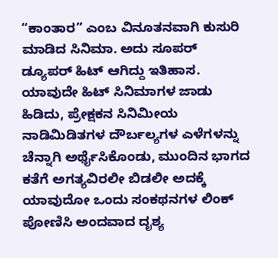“ಕಾಂತಾರ” ಎಂಬ ವಿನೂತನವಾಗಿ ಕುಸುರಿ ಮಾಡಿದ ಸಿನಿಮಾ. ಅದು ಸೂಪರ್ ಡ್ಯೂಪರ್ ಹಿಟ್ ಆಗಿದ್ದು ಇತಿಹಾಸ.
ಯಾವುದೇ ಹಿಟ್ ಸಿನಿಮಾಗಳ ಜಾಡು ಹಿಡಿದು, ಪ್ರೇಕ್ಷಕನ ಸಿನಿಮೀಯ ನಾಡಿಮಿಡಿತಗಳ ದೌರ್ಬಲ್ಯಗಳ ಎಳೆಗಳನ್ನು ಚೆನ್ನಾಗಿ ಅರ್ಥೈಸಿಕೊಂಡು, ಮುಂದಿನ ಭಾಗದ ಕತೆಗೆ ಅಗತ್ಯವಿರಲೀ ಬಿಡಲೀ ಅದಕ್ಕೆ ಯಾವುದೋ ಒಂದು ಸಂಕಥನಗಳ ಲಿಂಕ್ ಪೋಣಿಸಿ ಅಂದವಾದ ದೃಶ್ಯ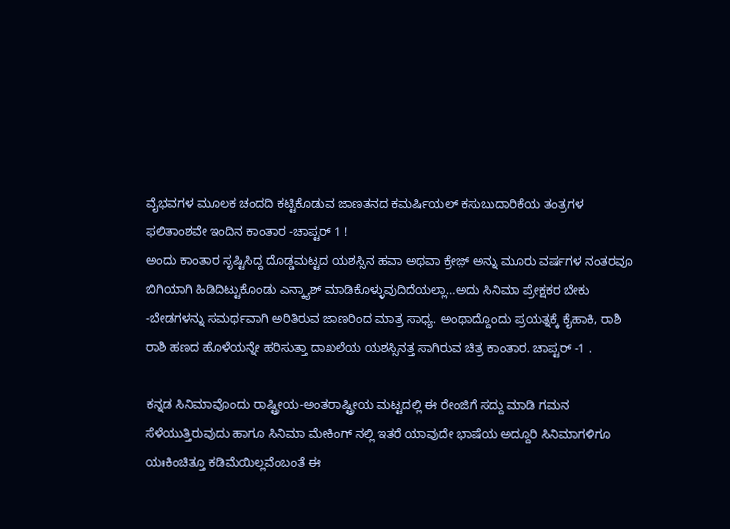ವೈಭವಗಳ ಮೂಲಕ ಚಂದದಿ ಕಟ್ಟಿಕೊಡುವ ಜಾಣತನದ ಕಮರ್ಷಿಯಲ್ ಕಸುಬುದಾರಿಕೆಯ ತಂತ್ರಗಳ ಫಲಿತಾಂಶವೇ ಇಂದಿನ ಕಾಂತಾರ -ಚಾಪ್ಟರ್ 1 !
ಅಂದು ಕಾಂತಾರ ಸೃಷ್ಟಿಸಿದ್ದ ದೊಡ್ಡಮಟ್ಟದ ಯಶಸ್ಸಿನ ಹವಾ ಅಥವಾ ಕ್ರೇಜ಼್ ಅನ್ನು ಮೂರು ವರ್ಷಗಳ ನಂತರವೂ ಬಿಗಿಯಾಗಿ ಹಿಡಿದಿಟ್ಟುಕೊಂಡು ಎನ್ಕ್ಯಾಶ್ ಮಾಡಿಕೊಳ್ಳುವುದಿದೆಯಲ್ಲಾ…ಅದು ಸಿನಿಮಾ ಪ್ರೇಕ್ಷಕರ ಬೇಕು -ಬೇಡಗಳನ್ನು ಸಮರ್ಥವಾಗಿ ಅರಿತಿರುವ ಜಾಣರಿಂದ ಮಾತ್ರ ಸಾಧ್ಯ. ಅಂಥಾದ್ದೊಂದು ಪ್ರಯತ್ನಕ್ಕೆ ಕೈಹಾಕಿ, ರಾಶಿ ರಾಶಿ ಹಣದ ಹೊಳೆಯನ್ನೇ ಹರಿಸುತ್ತಾ ದಾಖಲೆಯ ಯಶಸ್ಸಿನತ್ತ ಸಾಗಿರುವ ಚಿತ್ರ ಕಾಂತಾರ. ಚಾಪ್ಟರ್ -1 .

ಕನ್ನಡ ಸಿನಿಮಾವೊಂದು ರಾಷ್ಟ್ರೀಯ-ಅಂತರಾಷ್ಟ್ರೀಯ ಮಟ್ಟದಲ್ಲಿ ಈ ರೇಂಜಿಗೆ ಸದ್ದು ಮಾಡಿ ಗಮನ ಸೆಳೆಯುತ್ತಿರುವುದು ಹಾಗೂ ಸಿನಿಮಾ ಮೇಕಿಂಗ್ ನಲ್ಲಿ ಇತರೆ ಯಾವುದೇ ಭಾಷೆಯ ಅದ್ದೂರಿ ಸಿನಿಮಾಗಳಿಗೂ ಯಃಕಿಂಚಿತ್ತೂ ಕಡಿಮೆಯಿಲ್ಲವೆಂಬಂತೆ ಈ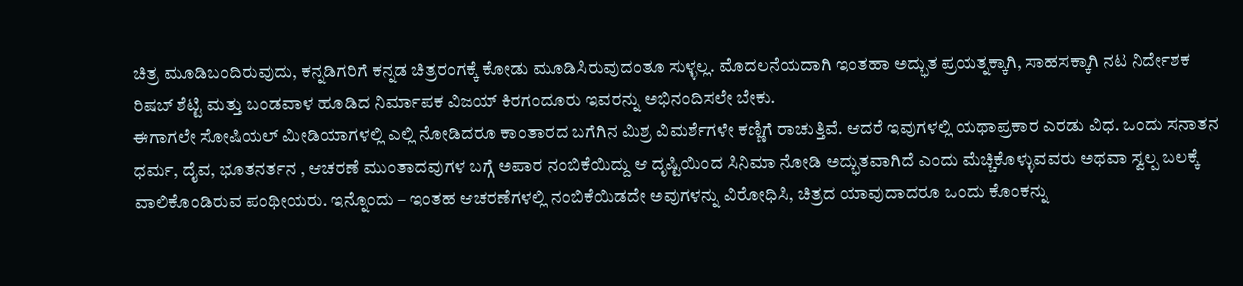ಚಿತ್ರ ಮೂಡಿಬಂದಿರುವುದು, ಕನ್ನಡಿಗರಿಗೆ ಕನ್ನಡ ಚಿತ್ರರಂಗಕ್ಕೆ ಕೋಡು ಮೂಡಿಸಿರುವುದಂತೂ ಸುಳ್ಳಲ್ಲ. ಮೊದಲನೆಯದಾಗಿ ಇಂತಹಾ ಅದ್ಭುತ ಪ್ರಯತ್ನಕ್ಕಾಗಿ, ಸಾಹಸಕ್ಕಾಗಿ ನಟ ನಿರ್ದೇಶಕ ರಿಷಬ್ ಶೆಟ್ಟಿ ಮತ್ತು ಬಂಡವಾಳ ಹೂಡಿದ ನಿರ್ಮಾಪಕ ವಿಜಯ್ ಕಿರಗಂದೂರು ಇವರನ್ನು ಅಭಿನಂದಿಸಲೇ ಬೇಕು.
ಈಗಾಗಲೇ ಸೋಷಿಯಲ್ ಮೀಡಿಯಾಗಳಲ್ಲಿ ಎಲ್ಲಿ ನೋಡಿದರೂ ಕಾಂತಾರದ ಬಗೆಗಿನ ಮಿಶ್ರ ವಿಮರ್ಶೆಗಳೇ ಕಣ್ಣಿಗೆ ರಾಚುತ್ತಿವೆ. ಆದರೆ ಇವುಗಳಲ್ಲಿ ಯಥಾಪ್ರಕಾರ ಎರಡು ವಿಧ. ಒಂದು ಸನಾತನ ಧರ್ಮ, ದೈವ, ಭೂತನರ್ತನ , ಆಚರಣೆ ಮುಂತಾದವುಗಳ ಬಗ್ಗೆ ಅಪಾರ ನಂಬಿಕೆಯಿದ್ದು ಆ ದೃಷ್ಟಿಯಿಂದ ಸಿನಿಮಾ ನೋಡಿ ಅದ್ಭುತವಾಗಿದೆ ಎಂದು ಮೆಚ್ಚಿಕೊಳ್ಳುವವರು ಅಥವಾ ಸ್ವಲ್ಪ ಬಲಕ್ಕೆ ವಾಲಿಕೊಂಡಿರುವ ಪಂಥೀಯರು. ಇನ್ನೊಂದು – ಇಂತಹ ಆಚರಣೆಗಳಲ್ಲಿ ನಂಬಿಕೆಯಿಡದೇ ಅವುಗಳನ್ನು ವಿರೋಧಿಸಿ, ಚಿತ್ರದ ಯಾವುದಾದರೂ ಒಂದು ಕೊಂಕನ್ನು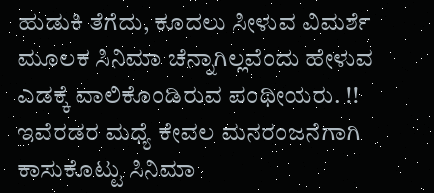ಹುಡುಕಿ ತೆಗೆದು, ಕೂದಲು ಸೀಳುವ ವಿಮರ್ಶೆ ಮೂಲಕ ಸಿನಿಮಾ ಚೆನ್ನಾಗಿಲ್ಲವೆಂದು ಹೇಳುವ ಎಡಕ್ಕೆ ವಾಲಿಕೊಂಡಿರುವ ಪಂಥೀಯರು. !!
ಇವೆರಡರ ಮಧ್ಯೆ ಕೇವಲ ಮನರಂಜನೆಗಾಗಿ ಕಾಸುಕೊಟ್ಟು ಸಿನಿಮಾ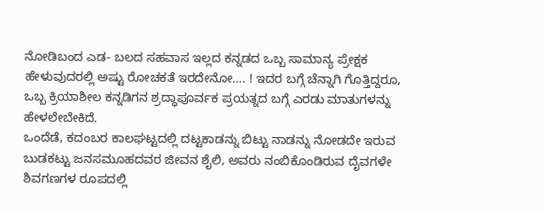ನೋಡಿಬಂದ ಎಡ- ಬಲದ ಸಹವಾಸ ಇಲ್ಲದ ಕನ್ನಡದ ಒಬ್ಬ ಸಾಮಾನ್ಯ ಪ್ರೇಕ್ಷಕ ಹೇಳುವುದರಲ್ಲಿ ಅಷ್ಟು ರೋಚಕತೆ ಇರದೇನೋ…. ! ಇದರ ಬಗ್ಗೆ ಚೆನ್ನಾಗಿ ಗೊತ್ತಿದ್ದರೂ, ಒಬ್ಬ ಕ್ರಿಯಾಶೀಲ ಕನ್ನಡಿಗನ ಶ್ರದ್ಧಾಪೂರ್ವಕ ಪ್ರಯತ್ನದ ಬಗ್ಗೆ ಎರಡು ಮಾತುಗಳನ್ನು ಹೇಳಲೇಬೇಕಿದೆ.
ಒಂದೆಡೆ, ಕದಂಬರ ಕಾಲಘಟ್ಟದಲ್ಲಿ ದಟ್ಟಕಾಡನ್ನು ಬಿಟ್ಟು ನಾಡನ್ನು ನೋಡದೇ ಇರುವ ಬುಡಕಟ್ಟು ಜನಸಮೂಹದವರ ಜೀವನ ಶೈಲಿ, ಅವರು ನಂಬಿಕೊಂಡಿರುವ ದೈವಗಳೇ ಶಿವಗಣಗಳ ರೂಪದಲ್ಲಿ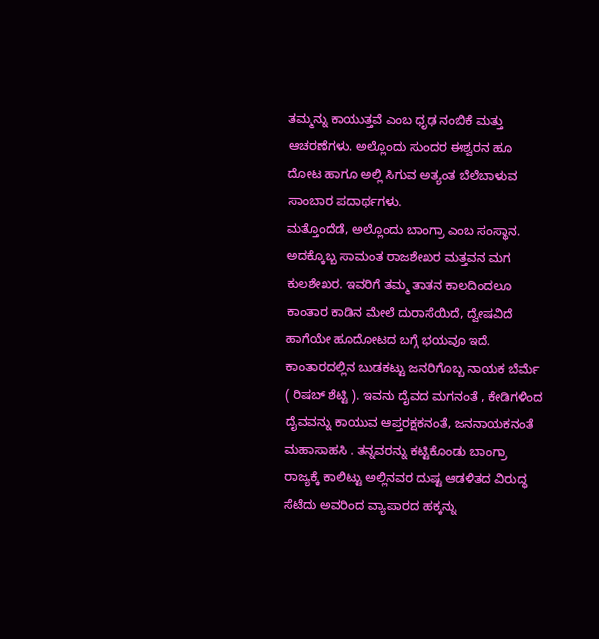ತಮ್ಮನ್ನು ಕಾಯುತ್ತವೆ ಎಂಬ ಧೃಢ ನಂಬಿಕೆ ಮತ್ತು ಆಚರಣೆಗಳು. ಅಲ್ಲೊಂದು ಸುಂದರ ಈಶ್ವರನ ಹೂ ದೋಟ ಹಾಗೂ ಅಲ್ಲಿ ಸಿಗುವ ಅತ್ಯಂತ ಬೆಲೆಬಾಳುವ ಸಾಂಬಾರ ಪದಾರ್ಥಗಳು.
ಮತ್ತೊಂದೆಡೆ, ಅಲ್ಲೊಂದು ಬಾಂಗ್ರಾ ಎಂಬ ಸಂಸ್ಥಾನ. ಅದಕ್ಕೊಬ್ಬ ಸಾಮಂತ ರಾಜಶೇಖರ ಮತ್ತವನ ಮಗ ಕುಲಶೇಖರ. ಇವರಿಗೆ ತಮ್ಮ ತಾತನ ಕಾಲದಿಂದಲೂ ಕಾಂತಾರ ಕಾಡಿನ ಮೇಲೆ ದುರಾಸೆಯಿದೆ, ದ್ವೇಷವಿದೆ ಹಾಗೆಯೇ ಹೂದೋಟದ ಬಗ್ಗೆ ಭಯವೂ ಇದೆ. ಕಾಂತಾರದಲ್ಲಿನ ಬುಡಕಟ್ಟು ಜನರಿಗೊಬ್ಬ ನಾಯಕ ಬೆರ್ಮೆ ( ರಿಷಬ್ ಶೆಟ್ಟಿ ). ಇವನು ದೈವದ ಮಗನಂತೆ , ಕೇಡಿಗಳಿಂದ ದೈವವನ್ನು ಕಾಯುವ ಆಪ್ತರಕ್ಷಕನಂತೆ, ಜನನಾಯಕನಂತೆ ಮಹಾಸಾಹಸಿ . ತನ್ನವರನ್ನು ಕಟ್ಟಿಕೊಂಡು ಬಾಂಗ್ರಾ ರಾಜ್ಯಕ್ಕೆ ಕಾಲಿಟ್ಟು ಅಲ್ಲಿನವರ ದುಷ್ಟ ಆಡಳಿತದ ವಿರುದ್ಧ ಸೆಟೆದು ಅವರಿಂದ ವ್ಯಾಪಾರದ ಹಕ್ಕನ್ನು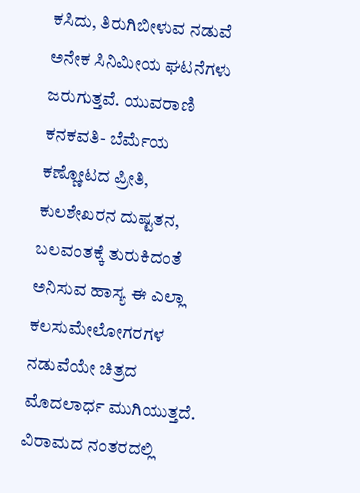ಕಸಿದು, ತಿರುಗಿಬೀಳುವ ನಡುವೆ ಅನೇಕ ಸಿನಿಮೀಯ ಘಟನೆಗಳು ಜರುಗುತ್ತವೆ. ಯುವರಾಣಿ ಕನಕವತಿ- ಬೆರ್ಮೆಯ ಕಣ್ಣೋಟದ ಪ್ರೀತಿ, ಕುಲಶೇಖರನ ದುಷ್ಟತನ, ಬಲವಂತಕ್ಕೆ ತುರುಕಿದಂತೆ ಅನಿಸುವ ಹಾಸ್ಯ ಈ ಎಲ್ಲಾ ಕಲಸುಮೇಲೋಗರಗಳ ನಡುವೆಯೇ ಚಿತ್ರದ ಮೊದಲಾರ್ಧ ಮುಗಿಯುತ್ತದೆ.
ವಿರಾಮದ ನಂತರದಲ್ಲಿ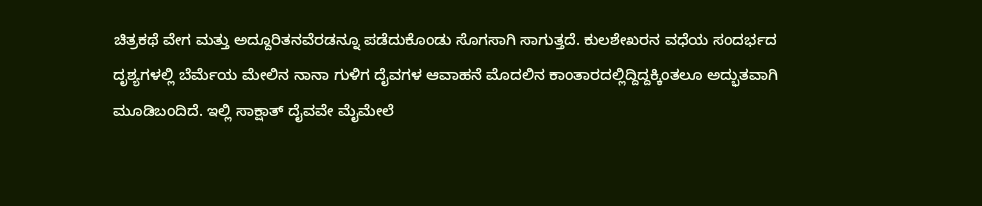ಚಿತ್ರಕಥೆ ವೇಗ ಮತ್ತು ಅದ್ದೂರಿತನವೆರಡನ್ನೂ ಪಡೆದುಕೊಂಡು ಸೊಗಸಾಗಿ ಸಾಗುತ್ತದೆ. ಕುಲಶೇಖರನ ವಧೆಯ ಸಂದರ್ಭದ ದೃಶ್ಯಗಳಲ್ಲಿ ಬೆರ್ಮೆಯ ಮೇಲಿನ ನಾನಾ ಗುಳಿಗ ದೈವಗಳ ಆವಾಹನೆ ಮೊದಲಿನ ಕಾಂತಾರದಲ್ಲಿದ್ದಿದ್ದಕ್ಕಿಂತಲೂ ಅದ್ಭುತವಾಗಿ ಮೂಡಿಬಂದಿದೆ. ಇಲ್ಲಿ ಸಾಕ್ಷಾತ್ ದೈವವೇ ಮೈಮೇಲೆ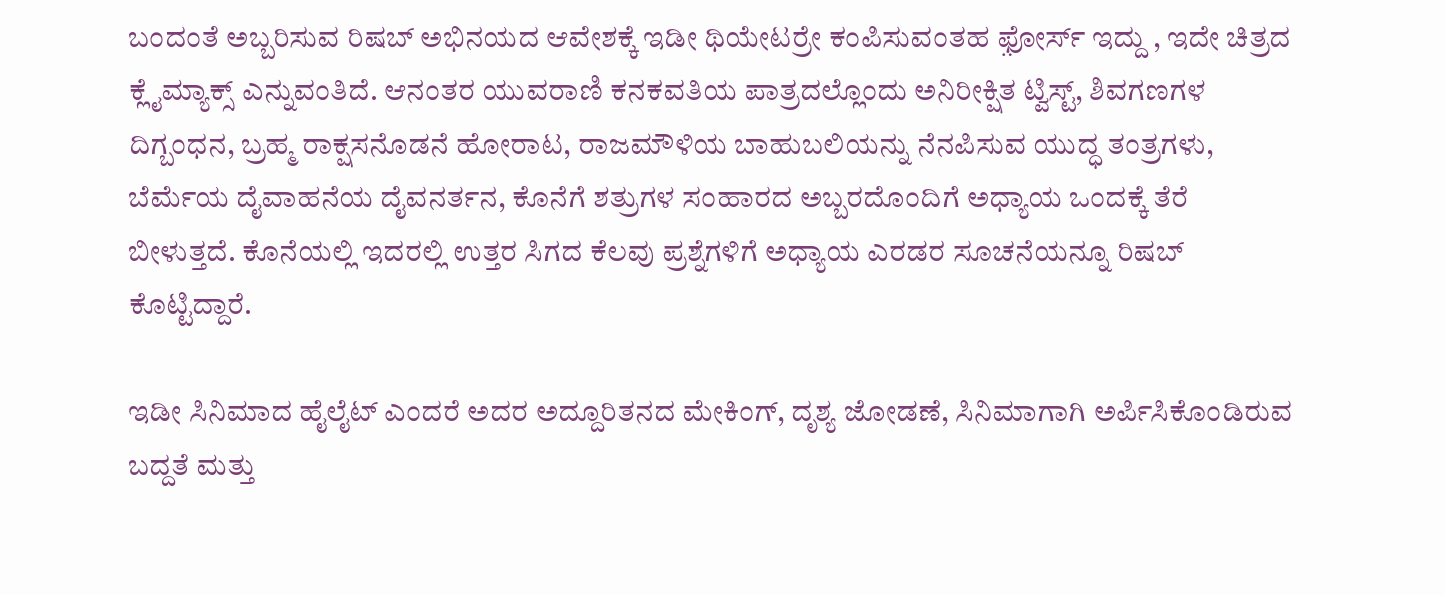ಬಂದಂತೆ ಅಬ್ಬರಿಸುವ ರಿಷಬ್ ಅಭಿನಯದ ಆವೇಶಕ್ಕೆ ಇಡೀ ಥಿಯೇಟರ್ರೇ ಕಂಪಿಸುವಂತಹ ಫ಼ೋರ್ಸ್ ಇದ್ದು , ಇದೇ ಚಿತ್ರದ ಕ್ಲೈಮ್ಯಾಕ್ಸ್ ಎನ್ನುವಂತಿದೆ. ಆನಂತರ ಯುವರಾಣಿ ಕನಕವತಿಯ ಪಾತ್ರದಲ್ಲೊಂದು ಅನಿರೀಕ್ಷಿತ ಟ್ವಿಸ್ಟ್, ಶಿವಗಣಗಳ ದಿಗ್ಬಂಧನ, ಬ್ರಹ್ಮ ರಾಕ್ಷಸನೊಡನೆ ಹೋರಾಟ, ರಾಜಮೌಳಿಯ ಬಾಹುಬಲಿಯನ್ನು ನೆನಪಿಸುವ ಯುದ್ಧ ತಂತ್ರಗಳು, ಬೆರ್ಮೆಯ ದೈವಾಹನೆಯ ದೈವನರ್ತನ, ಕೊನೆಗೆ ಶತ್ರುಗಳ ಸಂಹಾರದ ಅಬ್ಬರದೊಂದಿಗೆ ಅಧ್ಯಾಯ ಒಂದಕ್ಕೆ ತೆರೆ ಬೀಳುತ್ತದೆ. ಕೊನೆಯಲ್ಲಿ ಇದರಲ್ಲಿ ಉತ್ತರ ಸಿಗದ ಕೆಲವು ಪ್ರಶ್ನೆಗಳಿಗೆ ಅಧ್ಯಾಯ ಎರಡರ ಸೂಚನೆಯನ್ನೂ ರಿಷಬ್ ಕೊಟ್ಟಿದ್ದಾರೆ.

ಇಡೀ ಸಿನಿಮಾದ ಹೈಲೈಟ್ ಎಂದರೆ ಅದರ ಅದ್ದೂರಿತನದ ಮೇಕಿಂಗ್, ದೃಶ್ಯ ಜೋಡಣೆ, ಸಿನಿಮಾಗಾಗಿ ಅರ್ಪಿಸಿಕೊಂಡಿರುವ ಬದ್ದತೆ ಮತ್ತು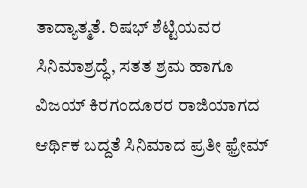ತಾದ್ಯಾತ್ಮತೆ. ರಿಷಭ್ ಶೆಟ್ಟಿಯವರ ಸಿನಿಮಾಶ್ರದ್ಧೆ, ಸತತ ಶ್ರಮ ಹಾಗೂ ವಿಜಯ್ ಕಿರಗಂದೂರರ ರಾಜಿಯಾಗದ ಆರ್ಥಿಕ ಬದ್ದತೆ ಸಿನಿಮಾದ ಪ್ರತೀ ಫ಼್ರೇಮ್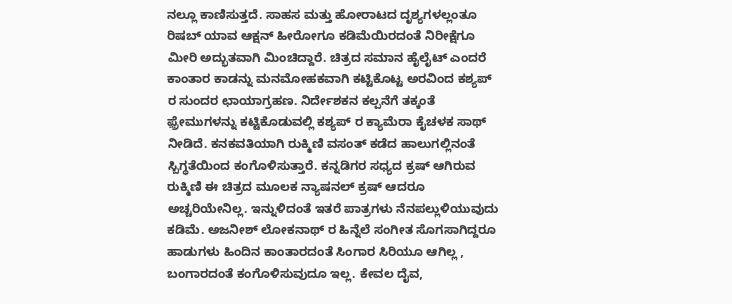ನಲ್ಲೂ ಕಾಣಿಸುತ್ತದೆ. ಸಾಹಸ ಮತ್ತು ಹೋರಾಟದ ದೃಶ್ಯಗಳಲ್ಲಂತೂ ರಿಷಬ್ ಯಾವ ಆಕ್ಷನ್ ಹೀರೋಗೂ ಕಡಿಮೆಯಿರದಂತೆ ನಿರೀಕ್ಷೆಗೂ ಮೀರಿ ಅದ್ಭುತವಾಗಿ ಮಿಂಚಿದ್ದಾರೆ. ಚಿತ್ರದ ಸಮಾನ ಹೈಲೈಟ್ ಎಂದರೆ ಕಾಂತಾರ ಕಾಡನ್ನು ಮನಮೋಹಕವಾಗಿ ಕಟ್ಟಿಕೊಟ್ಟ ಅರವಿಂದ ಕಶ್ಯಪ್ ರ ಸುಂದರ ಛಾಯಾಗ್ರಹಣ. ನಿರ್ದೇಶಕನ ಕಲ್ಪನೆಗೆ ತಕ್ಕಂತೆ ಫ಼್ರೇಮುಗಳನ್ನು ಕಟ್ಟಿಕೊಡುವಲ್ಲಿ ಕಶ್ಯಪ್ ರ ಕ್ಯಾಮೆರಾ ಕೈಚಳಕ ಸಾಥ್ ನೀಡಿದೆ. ಕನಕವತಿಯಾಗಿ ರುಕ್ಮಿಣಿ ವಸಂತ್ ಕಡೆದ ಹಾಲುಗಲ್ಲಿನಂತೆ ಸ್ಬಿಗ್ಧತೆಯಿಂದ ಕಂಗೊಳಿಸುತ್ತಾರೆ. ಕನ್ನಡಿಗರ ಸಧ್ಯದ ಕ್ರಷ್ ಆಗಿರುವ ರುಕ್ಮಿಣಿ ಈ ಚಿತ್ರದ ಮೂಲಕ ನ್ಯಾಷನಲ್ ಕ್ರಷ್ ಆದರೂ ಅಚ್ಚರಿಯೇನಿಲ್ಲ. ಇನ್ನುಳಿದಂತೆ ಇತರೆ ಪಾತ್ರಗಳು ನೆನಪಲ್ಲುಳಿಯುವುದು ಕಡಿಮೆ. ಅಜನೀಶ್ ಲೋಕನಾಥ್ ರ ಹಿನ್ನೆಲೆ ಸಂಗೀತ ಸೊಗಸಾಗಿದ್ದರೂ ಹಾಡುಗಳು ಹಿಂದಿನ ಕಾಂತಾರದಂತೆ ಸಿಂಗಾರ ಸಿರಿಯೂ ಆಗಿಲ್ಲ , ಬಂಗಾರದಂತೆ ಕಂಗೊಳಿಸುವುದೂ ಇಲ್ಲ. ಕೇವಲ ದೈವ,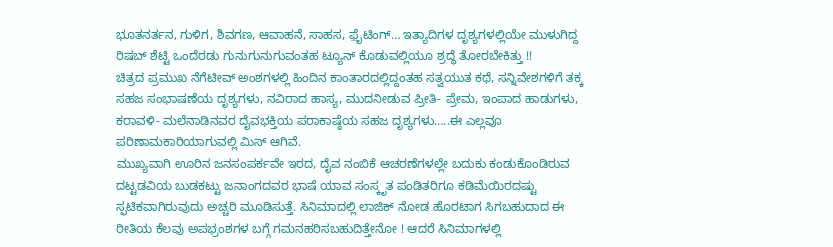ಭೂತನರ್ತನ, ಗುಳಿಗ, ಶಿವಗಣ, ಆವಾಹನೆ, ಸಾಹಸ, ಫ಼ೈಟಿಂಗ್… ಇತ್ಯಾದಿಗಳ ದೃಶ್ಯಗಳಲ್ಲಿಯೇ ಮುಳುಗಿದ್ದ ರಿಷಬ್ ಶೆಟ್ಟಿ ಒಂದೆರಡು ಗುನುಗುನುಗುವಂತಹ ಟ್ಯೂನ್ ಕೊಡುವಲ್ಲಿಯೂ ಶ್ರದ್ಧೆ ತೋರಬೇಕಿತ್ತು !!
ಚಿತ್ರದ ಪ್ರಮುಖ ನೆಗೆಟೀವ್ ಅಂಶಗಳಲ್ಲಿ ಹಿಂದಿನ ಕಾಂತಾರದಲ್ಲಿದ್ದಂತಹ ಸತ್ವಯುತ ಕಥೆ, ಸನ್ನಿವೇಶಗಳಿಗೆ ತಕ್ಕ ಸಹಜ ಸಂಭಾಷಣೆಯ ದೃಶ್ಯಗಳು, ನವಿರಾದ ಹಾಸ್ಯ, ಮುದನೀಡುವ ಪ್ರೀತಿ- ಪ್ರೇಮ, ಇಂಪಾದ ಹಾಡುಗಳು, ಕರಾವಳಿ- ಮಲೆನಾಡಿನವರ ದೈವಭಕ್ತಿಯ ಪರಾಕಾಷ್ಠೆಯ ಸಹಜ ದೃಶ್ಯಗಳು…..ಈ ಎಲ್ಲವೂ ಪರಿಣಾಮಕಾರಿಯಾಗುವಲ್ಲಿ ಮಿಸ್ ಆಗಿವೆ.
ಮುಖ್ಯವಾಗಿ ಊರಿನ ಜನಸಂಪರ್ಕವೇ ಇರದ, ದೈವ ನಂಬಿಕೆ ಆಚರಣೆಗಳಲ್ಲೇ ಬದುಕು ಕಂಡುಕೊಂಡಿರುವ ದಟ್ಟಡವಿಯ ಬುಡಕಟ್ಟು ಜನಾಂಗದವರ ಭಾಷೆ ಯಾವ ಸಂಸ್ಕೃತ ಪಂಡಿತರಿಗೂ ಕಡಿಮೆಯಿರದಷ್ಟು ಸ್ಫಟಿಕವಾಗಿರುವುದು ಅಚ್ಚರಿ ಮೂಡಿಸುತ್ತೆ. ಸಿನಿಮಾದಲ್ಲಿ ಲಾಜಿಕ್ ನೋಡ ಹೊರಟಾಗ ಸಿಗಬಹುದಾದ ಈ ರೀತಿಯ ಕೆಲವು ಅಪಭ್ರಂಶಗಳ ಬಗ್ಗೆ ಗಮನಹರಿಸಬಹುದಿತ್ತೇನೋ ! ಆದರೆ ಸಿನಿಮಾಗಳಲ್ಲಿ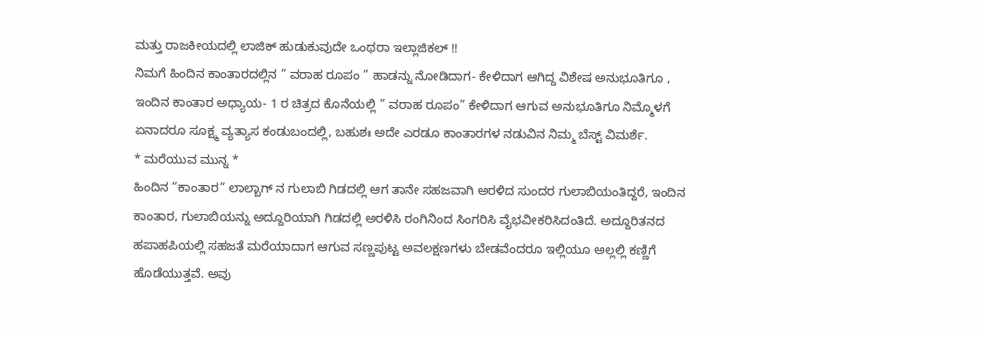ಮತ್ತು ರಾಜಕೀಯದಲ್ಲಿ ಲಾಜಿಕ್ ಹುಡುಕುವುದೇ ಒಂಥರಾ ಇಲ್ಲಾಜಿಕಲ್ !!
ನಿಮಗೆ ಹಿಂದಿನ ಕಾಂತಾರದಲ್ಲಿನ ” ವರಾಹ ರೂಪಂ ” ಹಾಡನ್ನು ನೋಡಿದಾಗ- ಕೇಳಿದಾಗ ಆಗಿದ್ದ ವಿಶೇಷ ಅನುಭೂತಿಗೂ , ಇಂದಿನ ಕಾಂತಾರ ಅಧ್ಯಾಯ- 1 ರ ಚಿತ್ರದ ಕೊನೆಯಲ್ಲಿ ” ವರಾಹ ರೂಪಂ” ಕೇಳಿದಾಗ ಆಗುವ ಅನುಭೂತಿಗೂ ನಿಮ್ಮೊಳಗೆ ಏನಾದರೂ ಸೂಕ್ಷ್ಮ ವ್ಯತ್ಯಾಸ ಕಂಡುಬಂದಲ್ಲಿ, ಬಹುಶಃ ಅದೇ ಎರಡೂ ಕಾಂತಾರಗಳ ನಡುವಿನ ನಿಮ್ಮ ಬೆಸ್ಟ್ ವಿಮರ್ಶೆ.
* ಮರೆಯುವ ಮುನ್ನ *
ಹಿಂದಿನ “ಕಾಂತಾರ” ಲಾಲ್ಬಾಗ್ ನ ಗುಲಾಬಿ ಗಿಡದಲ್ಲಿ ಆಗ ತಾನೇ ಸಹಜವಾಗಿ ಅರಳಿದ ಸುಂದರ ಗುಲಾಬಿಯಂತಿದ್ದರೆ, ಇಂದಿನ ಕಾಂತಾರ, ಗುಲಾಬಿಯನ್ನು ಅದ್ದೂರಿಯಾಗಿ ಗಿಡದಲ್ಲಿ ಅರಳಿಸಿ ರಂಗಿನಿಂದ ಸಿಂಗರಿಸಿ ವೈಭವೀಕರಿಸಿದಂತಿದೆ. ಅದ್ದೂರಿತನದ ಹಪಾಹಪಿಯಲ್ಲಿ ಸಹಜತೆ ಮರೆಯಾದಾಗ ಆಗುವ ಸಣ್ಣಪುಟ್ಟ ಅವಲಕ್ಷಣಗಳು ಬೇಡವೆಂದರೂ ಇಲ್ಲಿಯೂ ಅಲ್ಲಲ್ಲಿ ಕಣ್ಣಿಗೆ ಹೊಡೆಯುತ್ತವೆ. ಅವು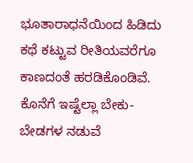ಭೂತಾರಾಧನೆಯಿಂದ ಹಿಡಿದು ಕಥೆ ಕಟ್ಟುವ ರೀತಿಯವರೆಗೂ ಕಾಣದಂತೆ ಹರಡಿಕೊಂಡಿವೆ.
ಕೊನೆಗೆ ಇಷ್ಟೆಲ್ಲಾ ಬೇಕು- ಬೇಡಗಳ ನಡುವೆ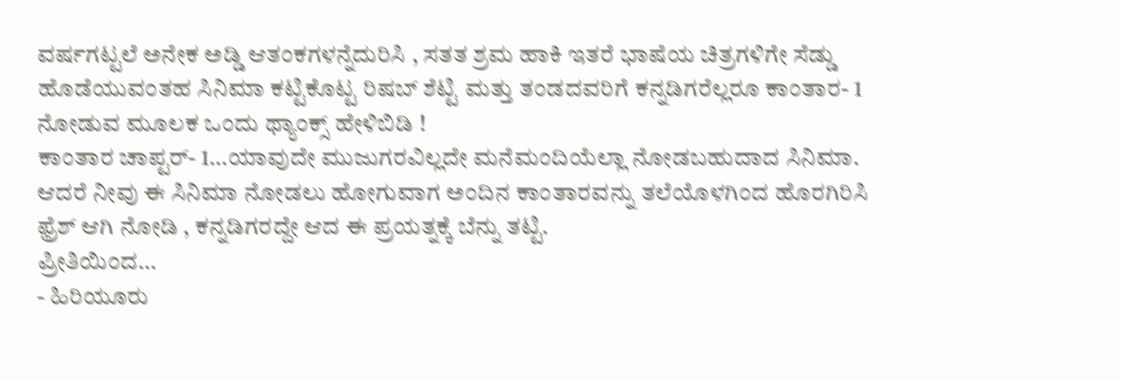ವರ್ಷಗಟ್ಟಲೆ ಅನೇಕ ಅಡ್ಡಿ ಆತಂಕಗಳನ್ನೆದುರಿಸಿ , ಸತತ ಶ್ರಮ ಹಾಕಿ ಇತರೆ ಭಾಷೆಯ ಚಿತ್ರಗಳಿಗೇ ಸೆಡ್ಡು ಹೊಡೆಯುವಂತಹ ಸಿನಿಮಾ ಕಟ್ಟಿಕೊಟ್ಟ ರಿಷಬ್ ಶೆಟ್ಟಿ ಮತ್ತು ತಂಡದವರಿಗೆ ಕನ್ನಡಿಗರೆಲ್ಲರೂ ಕಾಂತಾರ- 1 ನೋಡುವ ಮೂಲಕ ಒಂದು ಥ್ಯಾಂಕ್ಸ್ ಹೇಳಿಬಿಡಿ !
ಕಾಂತಾರ ಚಾಪ್ಟರ್- 1…ಯಾವುದೇ ಮುಜುಗರವಿಲ್ಲದೇ ಮನೆಮಂದಿಯೆಲ್ಲಾ ನೋಡಬಹುದಾದ ಸಿನಿಮಾ. ಆದರೆ ನೀವು ಈ ಸಿನಿಮಾ ನೋಡಲು ಹೋಗುವಾಗ ಅಂದಿನ ಕಾಂತಾರವನ್ನು ತಲೆಯೊಳಗಿಂದ ಹೊರಗಿರಿಸಿ ಫ಼್ರೆಶ್ ಆಗಿ ನೋಡಿ , ಕನ್ನಡಿಗರದ್ದೇ ಆದ ಈ ಪ್ರಯತ್ನಕ್ಕೆ ಬೆನ್ನು ತಟ್ಟಿ.
ಪ್ರೀತಿಯಿಂದ…
- ಹಿರಿಯೂರು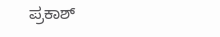ಪ್ರಕಾಶ್